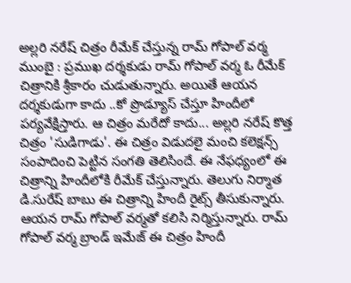అల్లరి నరేష్ చిత్రం రీమేక్ చేస్తున్న రామ్ గోపాల్ వర్మ
ముంబై : ప్రముఖ దర్శకుడు రామ్ గోపాల్ వర్మ ఓ రీమేక్ చిత్రానికి శ్రీకారం చుడుతున్నారు. అయితే ఆయన దర్శకుడుగా కాదు ..కో ప్రొడ్యూస్ చేస్తూ హిందీలో పర్యవేక్షిస్తారు. ఆ చిత్రం మరేదో కాదు... అల్లరి నరేష్ కొత్త చిత్రం 'సుడిగాడు'. ఈ చిత్రం విడుదలై మంచి కలెక్షన్స్ సంపాదించి పెట్టిన సంగతి తెలిసిందే. ఈ నేఫధ్యంలో ఈ చిత్రాన్ని హిందీలోకి రీమేక్ చేస్తున్నారు. తెలుగు నిర్మాత డి.సురేష్ బాబు ఈ చిత్రాన్ని హిందీ రైట్స్ తీసుకున్నారు. ఆయన రామ్ గోపాల్ వర్మతో కలిసి నిర్మిస్తున్నారు. రామ్ గోపాల్ వర్మ బ్రాండ్ ఇమేజ్ ఈ చిత్రం హిందీ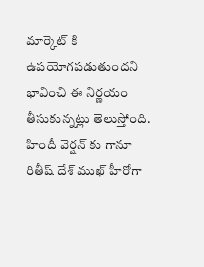మార్కెట్ కి ఉపయోగపడుతుందని భావించి ఈ నిర్ణయం తీసుకున్నట్లు తెలుస్తోంది.
హిందీ వెర్షన్ కు గానూ రితీష్ దేశ్ ముఖ్ హీరోగా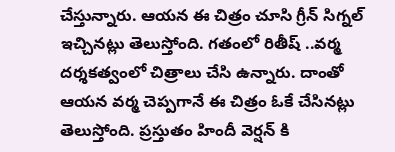చేస్తున్నారు. ఆయన ఈ చిత్రం చూసి గ్రీన్ సిగ్నల్ ఇచ్చినట్లు తెలుస్తోంది. గతంలో రితీష్ ..వర్మ దర్శకత్వంలో చిత్రాలు చేసి ఉన్నారు. దాంతో ఆయన వర్మ చెప్పగానే ఈ చిత్రం ఓకే చేసినట్లు తెలుస్తోంది. ప్రస్తుతం హిందీ వెర్షన్ కి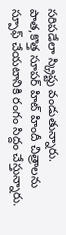సరిపడేలా స్క్రిప్టు వండుతున్నారు. పాత,కొత్త సూపర్ హిట్ హిందీ చిత్రాలను స్పూఫ్ చేయటానికి రంగం సిద్దం చేస్తున్నారు.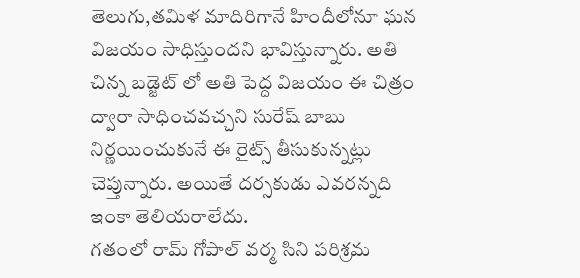తెలుగు,తమిళ మాదిరిగానే హిందీలోనూ ఘన విజయం సాధిస్తుందని భావిస్తున్నారు. అతి చిన్న బడ్జెట్ లో అతి పెద్ద విజయం ఈ చిత్రం ద్వారా సాధించవచ్చని సురేష్ బాబు నిర్ణయించుకునే ఈ రైట్స్ తీసుకున్నట్లు చెప్తున్నారు. అయితే దర్సకుడు ఎవరన్నది ఇంకా తెలియరాలేదు.
గతంలో రామ్ గోపాల్ వర్మ సిని పరిశ్రమ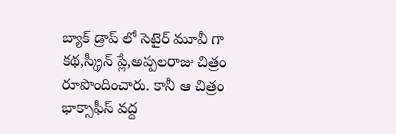బ్యాక్ డ్రాప్ లో సెటైర్ మూవీ గా కథ,స్క్రీన్ ప్లే,అప్పలరాజు చిత్రం రూపొందించారు. కానీ ఆ చిత్రం భాక్సాఫీస్ వద్ద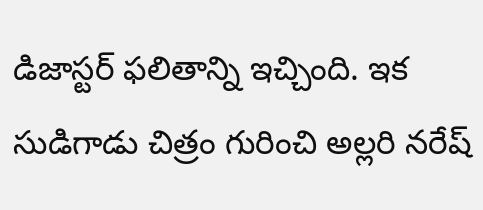డిజాస్టర్ ఫలితాన్ని ఇచ్చింది. ఇక సుడిగాడు చిత్రం గురించి అల్లరి నరేష్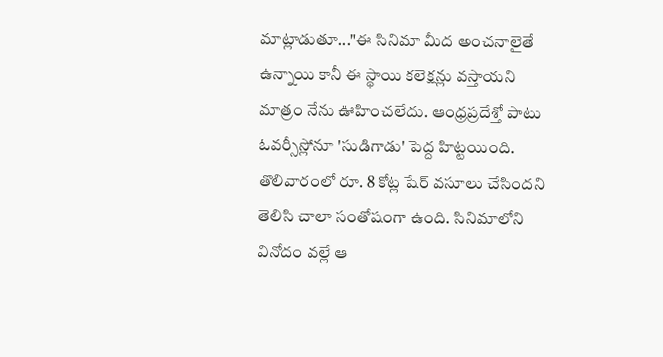మాట్లాడుతూ..."ఈ సినిమా మీద అంచనాలైతే ఉన్నాయి కానీ ఈ స్థాయి కలెక్షన్లు వస్తాయని మాత్రం నేను ఊహించలేదు. ఆంధ్రప్రదేశ్తో పాటు ఓవర్సీస్లోనూ 'సుడిగాడు' పెద్ద హిట్టయింది. తొలివారంలో రూ. 8 కోట్ల షేర్ వసూలు చేసిందని తెలిసి చాలా సంతోషంగా ఉంది. సినిమాలోని వినోదం వల్లే ఆ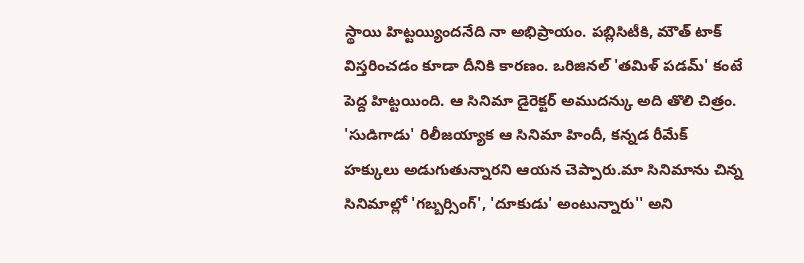స్థాయి హిట్టయ్యిందనేది నా అభిప్రాయం. పబ్లిసిటీకి, మౌత్ టాక్ విస్తరించడం కూడా దీనికి కారణం. ఒరిజినల్ 'తమిళ్ పడమ్' కంటే పెద్ద హిట్టయింది. ఆ సినిమా డైరెక్టర్ అముదన్కు అది తొలి చిత్రం.
'సుడిగాడు' రిలీజయ్యాక ఆ సినిమా హిందీ, కన్నడ రీమేక్ హక్కులు అడుగుతున్నారని ఆయన చెప్పారు.మా సినిమాను చిన్న సినిమాల్లో 'గబ్బర్సింగ్', 'దూకుడు' అంటున్నారు'' అని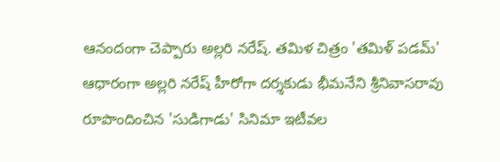ఆనందంగా చెప్పారు అల్లరి నరేష్. తమిళ చిత్రం 'తమిళ్ పడమ్' ఆధారంగా అల్లరి నరేష్ హీరోగా దర్శకుడు భీమనేని శ్రీనివాసరావు రూపొందించిన 'సుడిగాడు' సినిమా ఇటీవల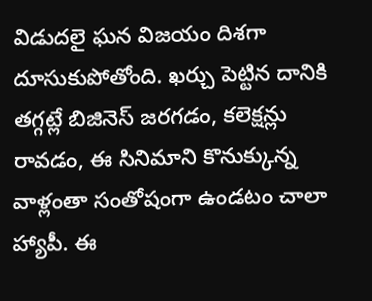విడుదలై ఘన విజయం దిశగా దూసుకుపోతోంది. ఖర్చు పెట్టిన దానికి తగ్గట్లే బిజినెస్ జరగడం, కలెక్షన్లు రావడం, ఈ సినిమాని కొనుక్కున్న వాళ్లంతా సంతోషంగా ఉండటం చాలా హ్యాపీ. ఈ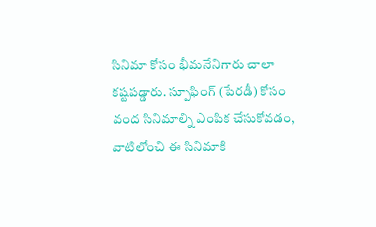సినిమా కోసం భీమనేనిగారు చాలా కష్టపడ్డారు. స్పూఫింగ్ (పేరడీ) కోసం వంద సినిమాల్ని ఎంపిక చేసుకోవడం, వాటిలోంచి ఈ సినిమాకి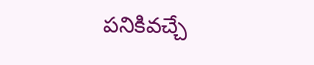పనికివచ్చే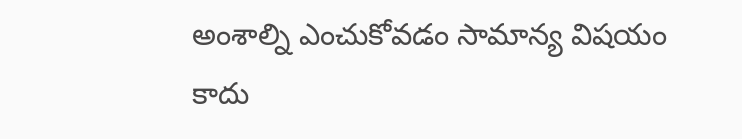అంశాల్ని ఎంచుకోవడం సామాన్య విషయం కాదు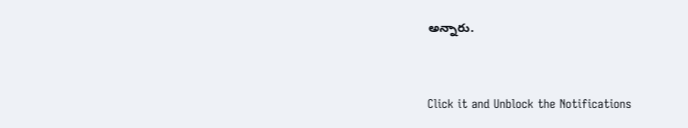అన్నారు.


Click it and Unblock the Notifications